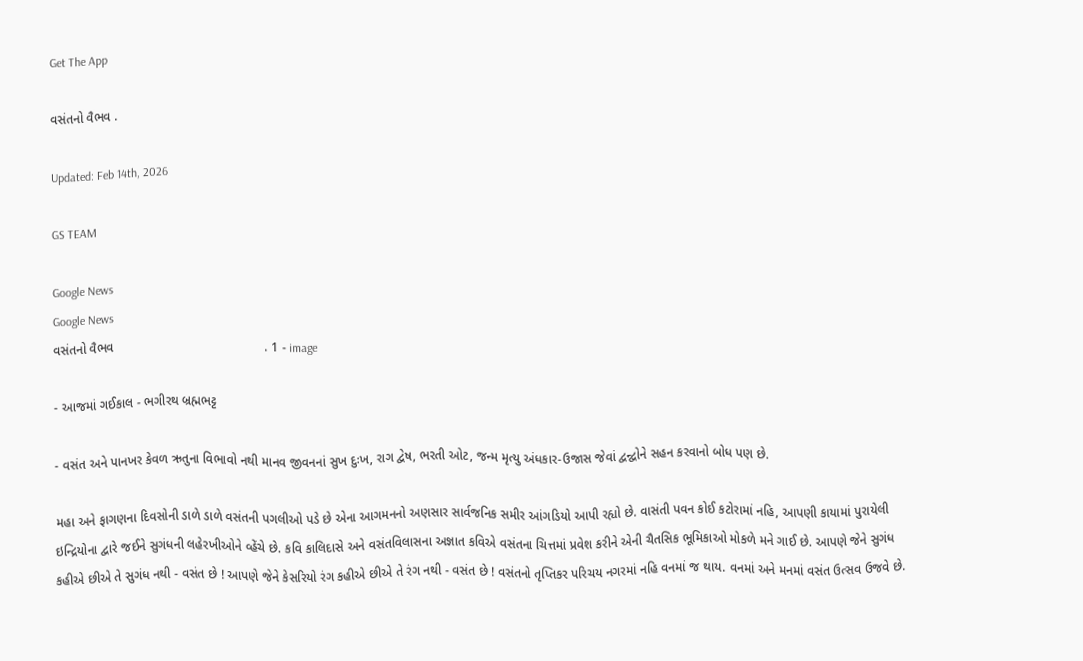Get The App

વસંતનો વૈભવ .

Updated: Feb 14th, 2026

GS TEAM

Google News
Google News
વસંતનો વૈભવ                                          . 1 - image

- આજમાં ગઈકાલ - ભગીરથ બ્રહ્મભટ્ટ

- વસંત અને પાનખર કેવળ ઋતુના વિભાવો નથી માનવ જીવનનાં સુખ દુઃખ, રાગ દ્વેષ, ભરતી ઓટ, જન્મ મૃત્યુ અંધકાર-ઉજાસ જેવાં દ્વન્દ્વોને સહન કરવાનો બોધ પણ છે.

મહા અને ફાગણના દિવસોની ડાળે ડાળે વસંતની પગલીઓ પડે છે એના આગમનનો અણસાર સાર્વજનિક સમીર આંગડિયો આપી રહ્યો છે. વાસંતી પવન કોઈ કટોરામાં નહિ, આપણી કાયામાં પુરાયેલી ઇન્દ્રિયોના દ્વારે જઈને સુગંધની લહેરખીઓને વ્હેંચે છે. કવિ કાલિદાસે અને વસંતવિલાસના અજ્ઞાત કવિએ વસંતના ચિત્તમાં પ્રવેશ કરીને એની ચૈતસિક ભૂમિકાઓ મોકળે મને ગાઈ છે. આપણે જેને સુગંધ કહીએ છીએ તે સુગંધ નથી - વસંત છે ! આપણે જેને કેસરિયો રંગ કહીએ છીએ તે રંગ નથી - વસંત છે ! વસંતનો તૃપ્તિકર પરિચય નગરમાં નહિ વનમાં જ થાય. વનમાં અને મનમાં વસંત ઉત્સવ ઉજવે છે.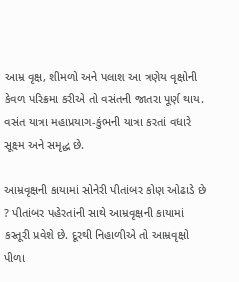આમ્ર વૃક્ષ, શીમળો અને પલાશ આ ત્રણેય વૃક્ષોની કેવળ પરિક્રમા કરીએ તો વસંતની જાતરા પૂર્ણ થાય. વસંત યાત્રા મહાપ્રયાગ-કુંભની યાત્રા કરતાં વધારે સૂક્ષ્મ અને સમૃદ્ધ છે.

આમ્રવૃક્ષની કાયામાં સોનેરી પીતાંબર કોણ ઓઢાડે છે ? પીતાંબર પહેરતાંની સાથે આમ્રવૃક્ષની કાયામાં કસ્તૂરી પ્રવેશે છે. દૂરથી નિહાળીએ તો આમ્રવૃક્ષો પીળા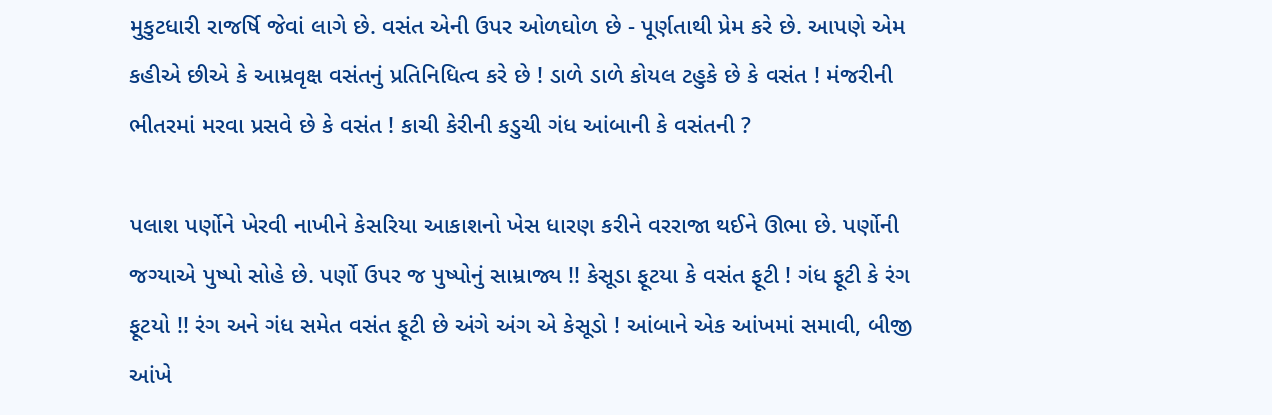મુકુટધારી રાજર્ષિ જેવાં લાગે છે. વસંત એની ઉપર ઓળઘોળ છે - પૂર્ણતાથી પ્રેમ કરે છે. આપણે એમ કહીએ છીએ કે આમ્રવૃક્ષ વસંતનું પ્રતિનિધિત્વ કરે છે ! ડાળે ડાળે કોયલ ટહુકે છે કે વસંત ! મંજરીની ભીતરમાં મરવા પ્રસવે છે કે વસંત ! કાચી કેરીની કડુચી ગંધ આંબાની કે વસંતની ?

પલાશ પર્ણોને ખેરવી નાખીને કેસરિયા આકાશનો ખેસ ધારણ કરીને વરરાજા થઈને ઊભા છે. પર્ણોની જગ્યાએ પુષ્પો સોહે છે. પર્ણો ઉપર જ પુષ્પોનું સામ્રાજ્ય !! કેસૂડા ફૂટયા કે વસંત ફૂટી ! ગંધ ફૂટી કે રંગ ફૂટયો !! રંગ અને ગંધ સમેત વસંત ફૂટી છે અંગે અંગ એ કેસૂડો ! આંબાને એક આંખમાં સમાવી, બીજી આંખે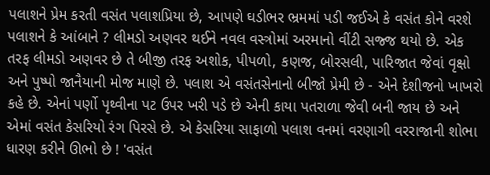પલાશને પ્રેમ કરતી વસંત પલાશપ્રિયા છે, આપણે ઘડીભર ભ્રમમાં પડી જઈએ કે વસંત કોને વરશે પલાશને કે આંબાને ? લીમડો અણવર થઈને નવલ વસ્ત્રોમાં અરમાનો વીંટી સજ્જ થયો છે. એક તરફ લીમડો અણવર છે તે બીજી તરફ અશોક, પીપળો, કણજ, બોરસલી, પારિજાત જેવાં વૃક્ષો અને પુષ્પો જાનૈયાની મોજ માણે છે. પલાશ એ વસંતસેનાનો બીજો પ્રેમી છે - એને દેશીજનો ખાખરો કહે છે. એનાં પર્ણો પૃથ્વીના પટ ઉપર ખરી પડે છે એની કાયા પતરાળા જેવી બની જાય છે અને એમાં વસંત કેસરિયો રંગ પિરસે છે. એ કેસરિયા સાફાળો પલાશ વનમાં વરણાગી વરરાજાની શોભા ધારણ કરીને ઊભો છે ! 'વસંત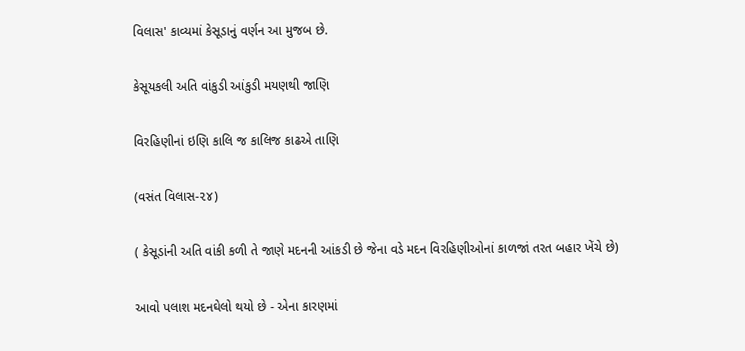વિલાસ' કાવ્યમાં કેસૂડાનું વર્ણન આ મુજબ છે.

કેસૂયકલી અતિ વાંકુડી આંકુડી મયણથી જાણિ

વિરહિણીનાં ઇણિ કાલિ જ કાલિજ કાઢએ તાણિ

(વસંત વિલાસ-૨૪)

( કેસૂડાંની અતિ વાંકી કળી તે જાણે મદનની આંકડી છે જેના વડે મદન વિરહિણીઓનાં કાળજાં તરત બહાર ખેંચે છે)

આવો પલાશ મદનઘેલો થયો છે - એના કારણમાં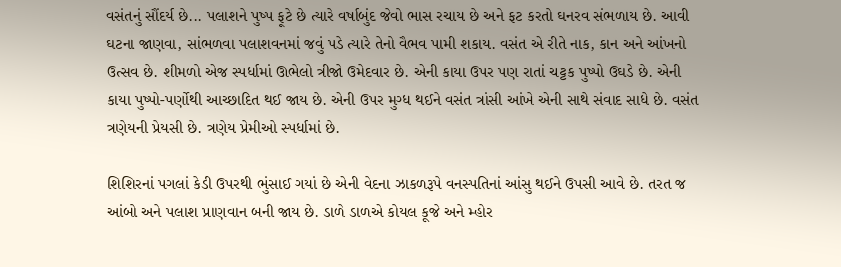વસંતનું સૌંદર્ય છે... પલાશને પુષ્પ ફૂટે છે ત્યારે વર્ષાબુંદ જેવો ભાસ રચાય છે અને ફટ કરતો ઘનરવ સંભળાય છે. આવી ઘટના જાણવા, સાંભળવા પલાશવનમાં જવું પડે ત્યારે તેનો વૈભવ પામી શકાય. વસંત એ રીતે નાક, કાન અને આંખનો ઉત્સવ છે. શીમળો એજ સ્પર્ધામાં ઊભેલો ત્રીજો ઉમેદવાર છે. એની કાયા ઉપર પણ રાતાં ચટ્ટક પુષ્પો ઉઘડે છે. એની કાયા પુષ્પો-પર્ણોથી આચ્છાદિત થઈ જાય છે. એની ઉપર મુગ્ધ થઈને વસંત ત્રાંસી આંખે એની સાથે સંવાદ સાધે છે. વસંત ત્રણેયની પ્રેયસી છે. ત્રણેય પ્રેમીઓ સ્પર્ધામાં છે.

શિશિરનાં પગલાં કેડી ઉપરથી ભુંસાઈ ગયાં છે એની વેદના ઝાકળરૂપે વનસ્પતિનાં આંસુ થઈને ઉપસી આવે છે. તરત જ આંબો અને પલાશ પ્રાણવાન બની જાય છે. ડાળે ડાળએ કોયલ કૂજે અને મ્હોર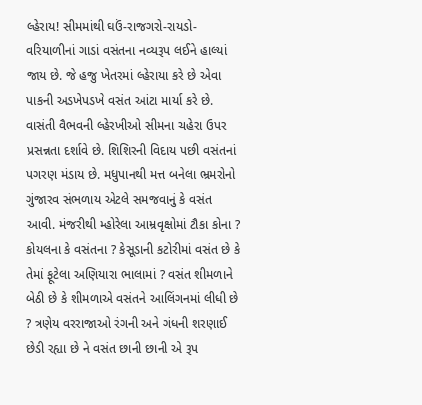લ્હેરાય! સીમમાંથી ઘઉં-રાજગરો-રાયડો-વરિયાળીનાં ગાડાં વસંતના નવ્યરૂપ લઈને હાલ્યાં જાય છે. જે હજુ ખેતરમાં લ્હેરાયા કરે છે એવા પાકની અડખેપડખે વસંત આંટા માર્યા કરે છે. વાસંતી વૈભવની લ્હેરખીઓ સીમના ચહેરા ઉપર પ્રસન્નતા દર્શાવે છે. શિશિરની વિદાય પછી વસંતનાં પગરણ મંડાય છે. મધુપાનથી મત્ત બનેલા ભ્રમરોનો ગુંજારવ સંભળાય એટલે સમજવાનું કે વસંત આવી. મંજરીથી મ્હોરેલા આમ્રવૃક્ષોમાં ટૌકા કોના ? કોયલના કે વસંતના ? કેસૂડાની કટોરીમાં વસંત છે કે તેમાં ફૂટેલા અણિયારા ભાલામાં ? વસંત શીમળાને બેઠી છે કે શીમળાએ વસંતને આલિંગનમાં લીધી છે ? ત્રણેય વરરાજાઓ રંગની અને ગંધની શરણાઈ છેડી રહ્યા છે ને વસંત છાની છાની એ રૂપ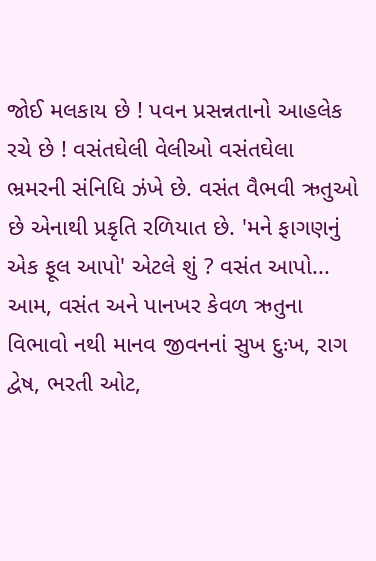જોઈ મલકાય છે ! પવન પ્રસન્નતાનો આહલેક રચે છે ! વસંતઘેલી વેલીઓ વસંતઘેલા ભ્રમરની સંનિધિ ઝંખે છે. વસંત વૈભવી ઋતુઓ છે એનાથી પ્રકૃતિ રળિયાત છે. 'મને ફાગણનું એક ફૂલ આપો' એટલે શું ? વસંત આપો... આમ, વસંત અને પાનખર કેવળ ઋતુના વિભાવો નથી માનવ જીવનનાં સુખ દુઃખ, રાગ દ્વેષ, ભરતી ઓટ,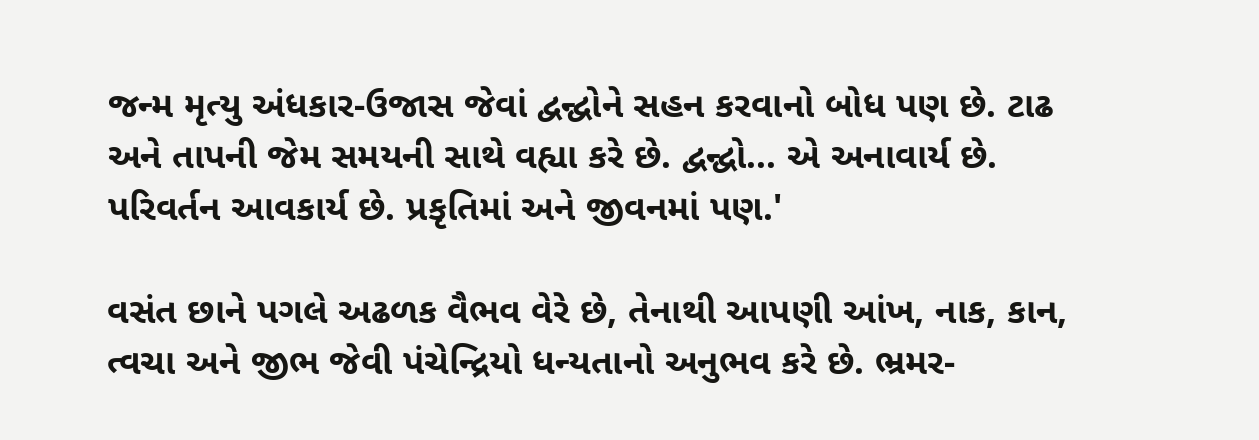જન્મ મૃત્યુ અંધકાર-ઉજાસ જેવાં દ્વન્દ્વોને સહન કરવાનો બોધ પણ છે. ટાઢ અને તાપની જેમ સમયની સાથે વહ્યા કરે છે. દ્વન્દ્વો... એ અનાવાર્ય છે. પરિવર્તન આવકાર્ય છે. પ્રકૃતિમાં અને જીવનમાં પણ.'

વસંત છાને પગલે અઢળક વૈભવ વેરે છે, તેનાથી આપણી આંખ, નાક, કાન, ત્વચા અને જીભ જેવી પંચેન્દ્રિયો ધન્યતાનો અનુભવ કરે છે. ભ્રમર-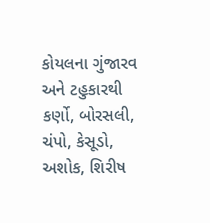કોયલના ગુંજારવ અને ટહુકારથી કર્ણો, બોરસલી, ચંપો, કેસૂડો, અશોક, શિરીષ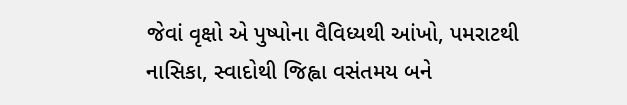જેવાં વૃક્ષો એ પુષ્પોના વૈવિધ્યથી આંખો, પમરાટથી નાસિકા, સ્વાદોથી જિહ્વા વસંતમય બને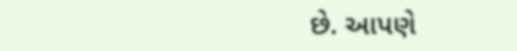છે. આપણે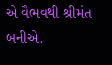એ વૈભવથી શ્રીમંત બનીએ.